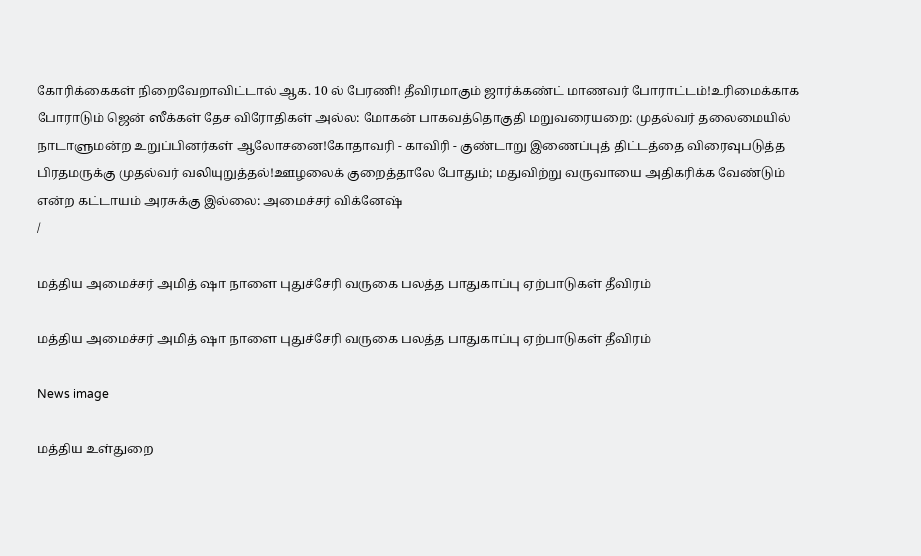கோரிக்கைகள் நிறைவேறாவிட்டால் ஆக. 10 ல் பேரணி! தீவிரமாகும் ஜார்க்கண்ட் மாணவர் போராட்டம்!உரிமைக்காக போராடும் ஜென் ஸீக்கள் தேச விரோதிகள் அல்ல: மோகன் பாகவத்தொகுதி மறுவரையறை: முதல்வர் தலைமையில் நாடாளுமன்ற உறுப்பினர்கள் ஆலோசனை!கோதாவரி - காவிரி - குண்டாறு இணைப்புத் திட்டத்தை விரைவுபடுத்த பிரதமருக்கு முதல்வர் வலியுறுத்தல்!ஊழலைக் குறைத்தாலே போதும்; மதுவிற்று வருவாயை அதிகரிக்க வேண்டும் என்ற கட்டாயம் அரசுக்கு இல்லை: அமைச்சர் விக்னேஷ்
/

மத்திய அமைச்சர் அமித் ஷா நாளை புதுச்சேரி வருகை பலத்த பாதுகாப்பு ஏற்பாடுகள் தீவிரம்

மத்திய அமைச்சர் அமித் ஷா நாளை புதுச்சேரி வருகை பலத்த பாதுகாப்பு ஏற்பாடுகள் தீவிரம்

News image

மத்திய உள்துறை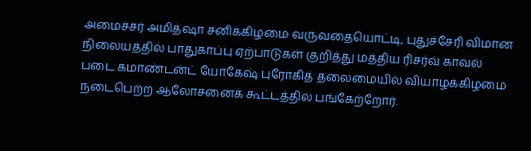அமைச்சர் அமித்ஷா சனிக்கிழமை வருவதையொட்டி, புதுச்சேரி விமான நிலையத்தில் பாதுகாப்பு ஏற்பாடுகள் குறித்து மத்திய ரிசர்வ் காவல் படை கமாண்டன்ட் யோகேஷ் புரோகித் தலைமையில் வியாழக்கிழமை நடைபெற்ற ஆலோசனைக் கூட்டத்தில் பங்கேற்றோர்.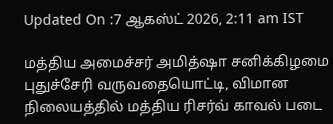Updated On :7 ஆகஸ்ட் 2026, 2:11 am IST

மத்திய அமைச்சர் அமித்ஷா சனிக்கிழமை புதுச்சேரி வருவதையொட்டி, விமான நிலையத்தில் மத்திய ரிசர்வ் காவல் படை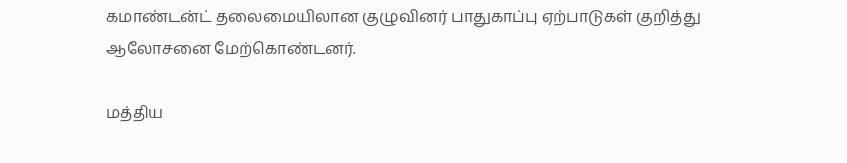கமாண்டன்ட் தலைமையிலான குழுவினர் பாதுகாப்பு ஏற்பாடுகள் குறித்து ஆலோசனை மேற்கொண்டனர்.

மத்திய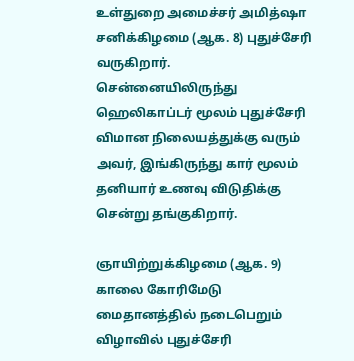உள்துறை அமைச்சர் அமித்ஷா சனிக்கிழமை (ஆக. 8) புதுச்சேரி வருகிறார். சென்னையிலிருந்து ஹெலிகாப்டர் மூலம் புதுச்சேரி விமான நிலையத்துக்கு வரும் அவர், இங்கிருந்து கார் மூலம் தனியார் உணவு விடுதிக்கு சென்று தங்குகிறார்.

ஞாயிற்றுக்கிழமை (ஆக. 9) காலை கோரிமேடு மைதானத்தில் நடைபெறும் விழாவில் புதுச்சேரி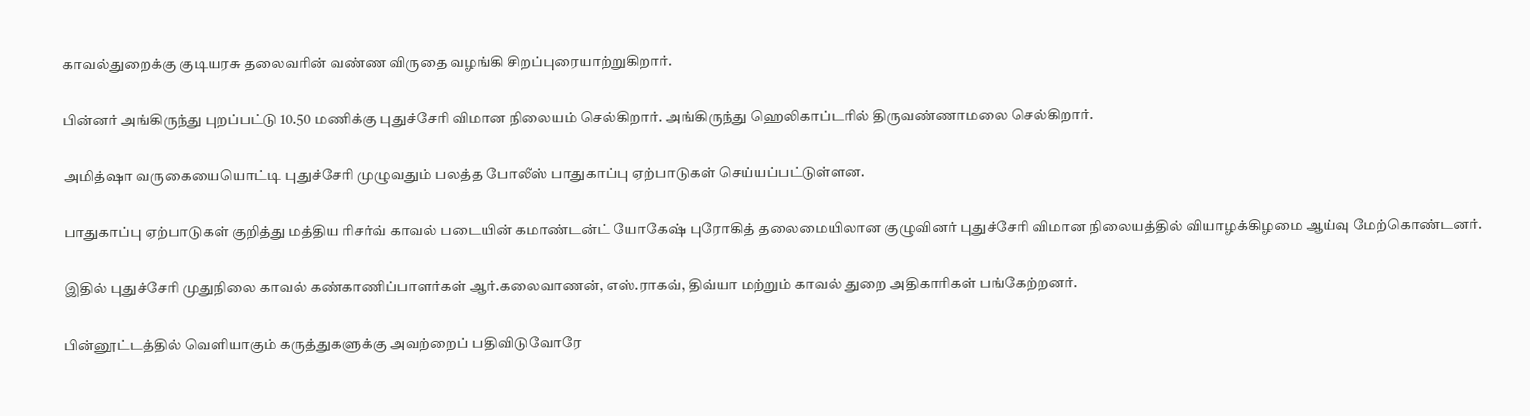காவல்துறைக்கு குடியரசு தலைவரின் வண்ண விருதை வழங்கி சிறப்புரையாற்றுகிறார்.

பின்னர் அங்கிருந்து புறப்பட்டு 10.50 மணிக்கு புதுச்சேரி விமான நிலையம் செல்கிறார். அங்கிருந்து ஹெலிகாப்டரில் திருவண்ணாமலை செல்கிறார்.

அமித்ஷா வருகையையொட்டி புதுச்சேரி முழுவதும் பலத்த போலீஸ் பாதுகாப்பு ஏற்பாடுகள் செய்யப்பட்டுள்ளன.

பாதுகாப்பு ஏற்பாடுகள் குறித்து மத்திய ரிசர்வ் காவல் படையின் கமாண்டன்ட் யோகேஷ் புரோகித் தலைமையிலான குழுவினர் புதுச்சேரி விமான நிலையத்தில் வியாழக்கிழமை ஆய்வு மேற்கொண்டனர்.

இதில் புதுச்சேரி முதுநிலை காவல் கண்காணிப்பாளர்கள் ஆர்.கலைவாணன், எஸ்.ராகவ், திவ்யா மற்றும் காவல் துறை அதிகாரிகள் பங்கேற்றனர்.

பின்னூட்டத்தில் வெளியாகும் கருத்துகளுக்கு அவற்றைப் பதிவிடுவோரே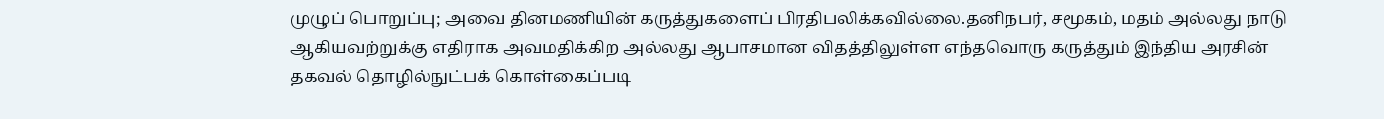முழுப் பொறுப்பு; அவை தினமணியின் கருத்துகளைப் பிரதிபலிக்கவில்லை.தனிநபர், சமூகம், மதம் அல்லது நாடு ஆகியவற்றுக்கு எதிராக அவமதிக்கிற அல்லது ஆபாசமான விதத்திலுள்ள எந்தவொரு கருத்தும் இந்திய அரசின் தகவல் தொழில்நுட்பக் கொள்கைப்படி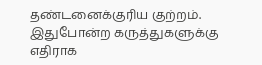தண்டனைக்குரிய குற்றம். இதுபோன்ற கருத்துகளுக்கு எதிராக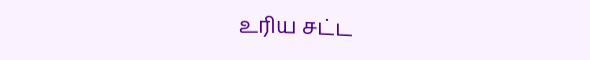உரிய சட்ட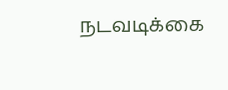நடவடிக்கை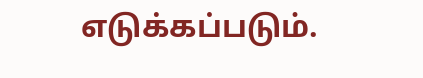எடுக்கப்படும்.